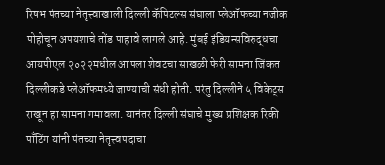रिषभ पंतच्या नेतृत्त्वाखाली दिल्ली कॅपिटल्स संघाला प्लेऑफच्या नजीक पोहोचून अपयशाचे तोंड पाहावे लागले आहे. मुंबई इंडियन्सविरुद्धचा आयपीएल २०२२मधील आपला शेवटचा साखळी फेरी सामना जिंकत दिल्लीकडे प्लेऑफमध्ये जाण्याची संधी होती. परंतु दिल्लीने ५ विकेट्स राखून हा सामना गमावला. यानंतर दिल्ली संघाचे मुख्य प्रशिक्षक रिकी पाँटिंग यांनी पंतच्या नेतृत्त्वपदाचा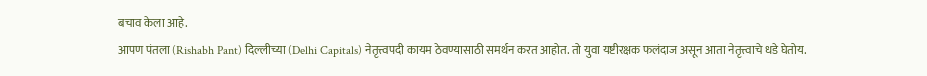बचाव केला आहे.
आपण पंतला (Rishabh Pant) दिल्लीच्या (Delhi Capitals) नेतृत्त्वपदी कायम ठेवण्यासाठी समर्थन करत आहोत. तो युवा यष्टीरक्षक फलंदाज असून आता नेतृत्त्वाचे धडे घेतोय.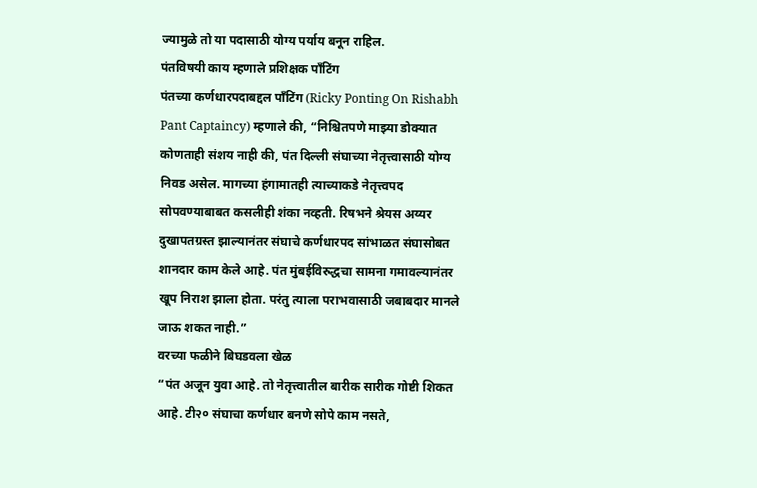ज्यामुळे तो या पदासाठी योग्य पर्याय बनून राहिल.
पंतविषयी काय म्हणाले प्रशिक्षक पाँटिंग
पंतच्या कर्णधारपदाबद्दल पाँटिंग (Ricky Ponting On Rishabh Pant Captaincy) म्हणाले की, “निश्चितपणे माझ्या डोक्यात कोणताही संशय नाही की, पंत दिल्ली संघाच्या नेतृत्त्वासाठी योग्य निवड असेल. मागच्या हंगामातही त्याच्याकडे नेतृत्त्वपद सोपवण्याबाबत कसलीही शंका नव्हती. रिषभने श्रेयस अय्यर दुखापतग्रस्त झाल्यानंतर संघाचे कर्णधारपद सांभाळत संघासोबत शानदार काम केले आहे. पंत मुंबईविरुद्धचा सामना गमावल्यानंतर खूप निराश झाला होता. परंतु त्याला पराभवासाठी जबाबदार मानले जाऊ शकत नाही.”
वरच्या फळीने बिघडवला खेळ
“पंत अजून युवा आहे. तो नेतृत्त्वातील बारीक सारीक गोष्टी शिकत आहे. टी२० संघाचा कर्णधार बनणे सोपे काम नसते,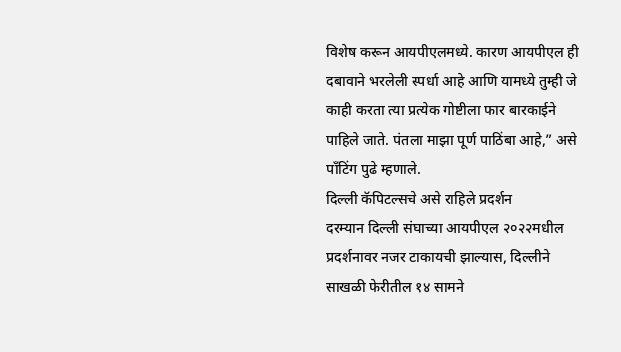विशेष करून आयपीएलमध्ये. कारण आयपीएल ही दबावाने भरलेली स्पर्धा आहे आणि यामध्ये तुम्ही जे काही करता त्या प्रत्येक गोष्टीला फार बारकाईने पाहिले जाते. पंतला माझा पूर्ण पाठिंबा आहे,” असे पाँटिंग पुढे म्हणाले.
दिल्ली कॅपिटल्सचे असे राहिले प्रदर्शन
दरम्यान दिल्ली संघाच्या आयपीएल २०२२मधील प्रदर्शनावर नजर टाकायची झाल्यास, दिल्लीने साखळी फेरीतील १४ सामने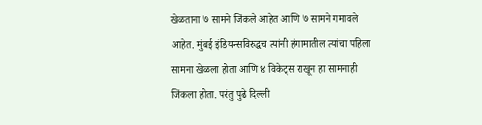खेळताना ७ सामने जिंकले आहेत आणि ७ सामने गमावले आहेत. मुंबई इंडियन्सविरुद्धच त्यांनी हंगामातील त्यांचा पहिला सामना खेळला होता आणि ४ विकेट्स राखून हा सामनाही जिंकला होता. परंतु पुढे दिल्ली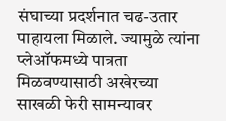संघाच्या प्रदर्शनात चढ-उतार पाहायला मिळाले. ज्यामुळे त्यांना प्लेऑफमध्ये पात्रता मिळवण्यासाठी अखेरच्या साखळी फेरी सामन्यावर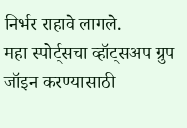निर्भर राहावे लागले.
महा स्पोर्ट्सचा व्हॉट्सअप ग्रुप जॉइन करण्यासाठी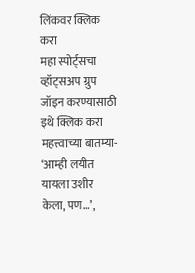लिंकवर क्लिक करा
महा स्पोर्ट्सचा व्हॉट्सअप ग्रुप जॉइन करण्यासाठी इथे क्लिक करा
महत्त्वाच्या बातम्या-
‘आम्ही लयीत यायला उशीर केला, पण…’,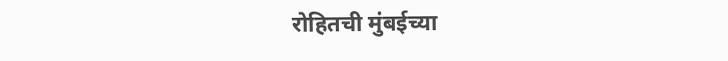रोहितची मुंबईच्या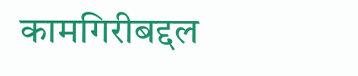कामगिरीबद्दल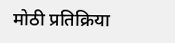मोठी प्रतिक्रिया